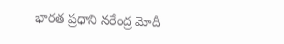భారత ప్రధాని నరేంద్ర మోదీ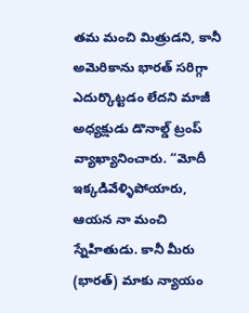తమ మంచి మిత్రుడని, కానీ అమెరికాను భారత్ సరిగ్గా ఎదుర్కొట్టడం లేదని మాజీ అధ్యక్షుడు డొనాల్డ్ ట్రంప్ వ్యాఖ్యానించారు. “మోదీ ఇక్కడివేళ్ళిపోయారు, ఆయన నా మంచి స్నేహితుడు. కానీ మీరు (భారత్) మాకు న్యాయం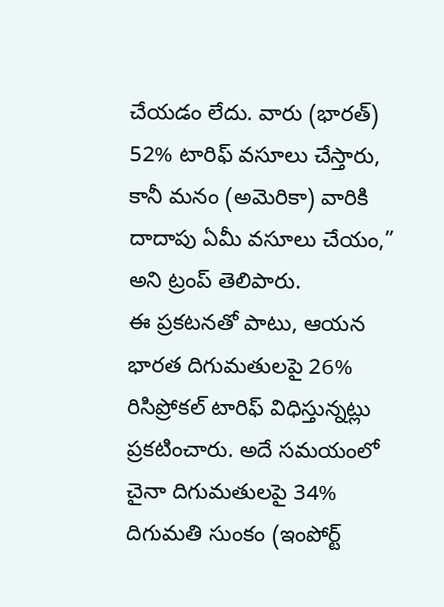చేయడం లేదు. వారు (భారత్) 52% టారిఫ్ వసూలు చేస్తారు, కానీ మనం (అమెరికా) వారికి దాదాపు ఏమీ వసూలు చేయం,” అని ట్రంప్ తెలిపారు.
ఈ ప్రకటనతో పాటు, ఆయన భారత దిగుమతులపై 26% రిసిప్రోకల్ టారిఫ్ విధిస్తున్నట్లు ప్రకటించారు. అదే సమయంలో చైనా దిగుమతులపై 34% దిగుమతి సుంకం (ఇంపోర్ట్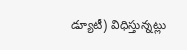డ్యూటీ) విధిస్తున్నట్లు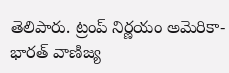తెలిపారు. ట్రంప్ నిర్ణయం అమెరికా-భారత్ వాణిజ్య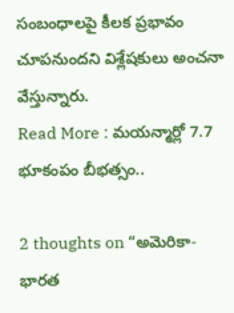సంబంధాలపై కీలక ప్రభావం చూపనుందని విశ్లేషకులు అంచనా వేస్తున్నారు.
Read More : మయన్మార్లో 7.7 భూకంపం బీభత్సం..

2 thoughts on “అమెరికా-భారత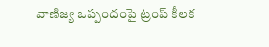వాణిజ్య ఒప్పందంపై ట్రంప్ కీలక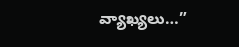వ్యాఖ్యలు…”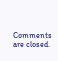Comments are closed.